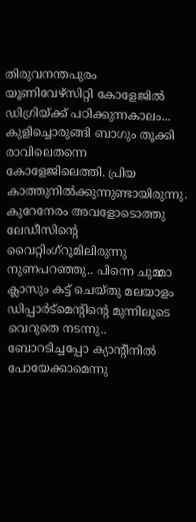തിരുവനന്തപുരം യൂണിവേഴ്സിറ്റി കോളേജിൽ ഡിഗ്രിയ്ക്ക് പഠിക്കുന്നകാലം... കുളിച്ചൊരുങ്ങി ബാഗും തൂക്കി രാവിലെതന്നെ കോളേജിലെത്തി. പ്രിയ കാത്തുനിൽക്കുന്നുണ്ടായിരുന്നു. കുറേനേരം അവളോടൊത്തു ലേഡീസിന്റെ വൈറ്റിംഗ്റൂമിലിരുന്നു നുണപറഞ്ഞു.. പിന്നെ ചുമ്മാ ക്ലാസും കട്ട് ചെയ്തു മലയാളം ഡിപ്പാർട്മെന്റിന്റെ മുന്നിലൂടെ വെറുതെ നടന്നു.. ബോറടിച്ചപ്പോ ക്യാന്റീനിൽ പോയേക്കാമെന്നു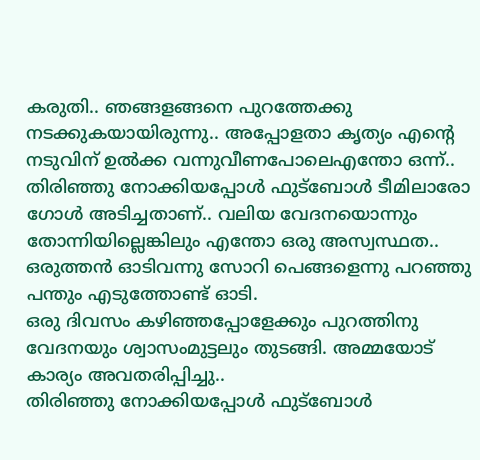കരുതി.. ഞങ്ങളങ്ങനെ പുറത്തേക്കു നടക്കുകയായിരുന്നു.. അപ്പോളതാ കൃത്യം എന്റെ നടുവിന് ഉൽക്ക വന്നുവീണപോലെഎന്തോ ഒന്ന്..
തിരിഞ്ഞു നോക്കിയപ്പോൾ ഫുട്ബോൾ ടീമിലാരോ ഗോൾ അടിച്ചതാണ്.. വലിയ വേദനയൊന്നും തോന്നിയില്ലെങ്കിലും എന്തോ ഒരു അസ്വസ്ഥത.. ഒരുത്തൻ ഓടിവന്നു സോറി പെങ്ങളെന്നു പറഞ്ഞു പന്തും എടുത്തോണ്ട് ഓടി.
ഒരു ദിവസം കഴിഞ്ഞപ്പോളേക്കും പുറത്തിനു വേദനയും ശ്വാസംമുട്ടലും തുടങ്ങി. അമ്മയോട് കാര്യം അവതരിപ്പിച്ചു..
തിരിഞ്ഞു നോക്കിയപ്പോൾ ഫുട്ബോൾ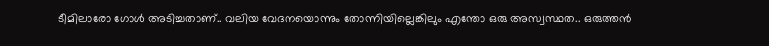ടീമിലാരോ ഗോൾ അടിച്ചതാണ്.. വലിയ വേദനയൊന്നും തോന്നിയില്ലെങ്കിലും എന്തോ ഒരു അസ്വസ്ഥത.. ഒരുത്തൻ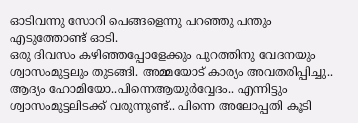ഓടിവന്നു സോറി പെങ്ങളെന്നു പറഞ്ഞു പന്തും എടുത്തോണ്ട് ഓടി.
ഒരു ദിവസം കഴിഞ്ഞപ്പോളേക്കും പുറത്തിനു വേദനയും ശ്വാസംമുട്ടലും തുടങ്ങി. അമ്മയോട് കാര്യം അവതരിപ്പിച്ചു..
ആദ്യം ഹോമിയോ..പിന്നെആയുർവ്വേദം.. എന്നിട്ടും ശ്വാസംമുട്ടലിടക്ക് വരുന്നുണ്ട്.. പിന്നെ അലോപ്പതി കൂടി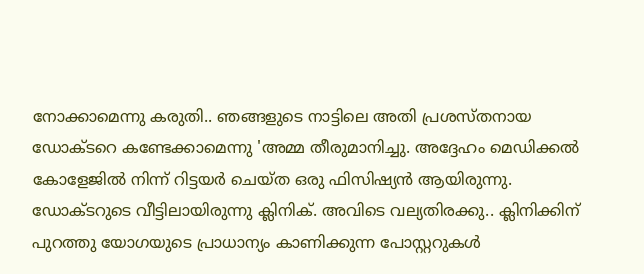നോക്കാമെന്നു കരുതി.. ഞങ്ങളുടെ നാട്ടിലെ അതി പ്രശസ്തനായ ഡോക്ടറെ കണ്ടേക്കാമെന്നു 'അമ്മ തീരുമാനിച്ചു. അദ്ദേഹം മെഡിക്കൽ കോളേജിൽ നിന്ന് റിട്ടയർ ചെയ്ത ഒരു ഫിസിഷ്യൻ ആയിരുന്നു.
ഡോക്ടറുടെ വീട്ടിലായിരുന്നു ക്ലിനിക്. അവിടെ വല്യതിരക്കു.. ക്ലിനിക്കിന് പുറത്തു യോഗയുടെ പ്രാധാന്യം കാണിക്കുന്ന പോസ്റ്ററുകൾ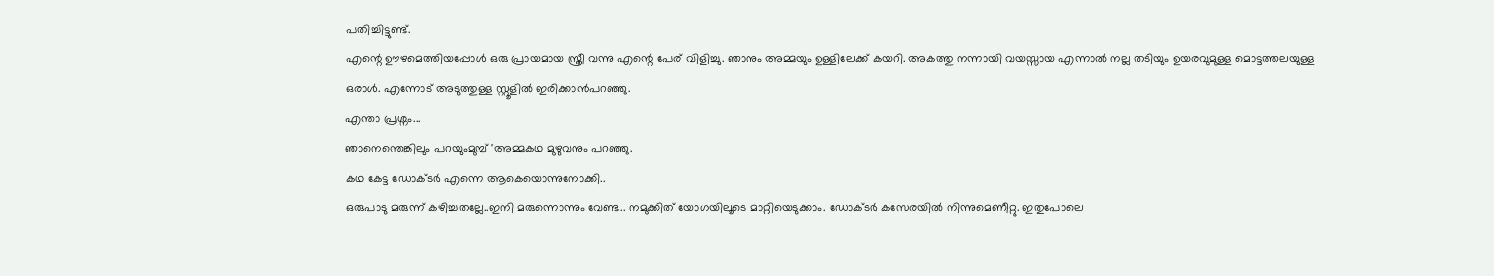പതിച്ചിട്ടുണ്ട്.
എന്റെ ഊഴമെത്തിയപ്പോൾ ഒരു പ്രായമായ സ്ത്രീ വന്നു എന്റെ പേര് വിളിച്ചു. ഞാനും അമ്മയും ഉള്ളിലേക്ക് കയറി. അകത്തു നന്നായി വയസ്സായ എന്നാൽ നല്ല തടിയും ഉയരവുമുള്ള മൊട്ടത്തലയുള്ള ഒരാൾ. എന്നോട് അടുത്തുള്ള സ്റ്റൂളിൽ ഇരിക്കാൻപറഞ്ഞു.
എന്താ പ്രശ്നം...
ഞാനെന്തെങ്കിലും പറയുംമുമ്പ് 'അമ്മകഥ മുഴുവനും പറഞ്ഞു.
കഥ കേട്ട ഡോക്ടർ എന്നെ ആകെയൊന്നുനോക്കി..
ഒരുപാടു മരുന്ന് കഴിച്ചതല്ലേ..ഇനി മരുന്നൊന്നും വേണ്ട.. നമുക്കിത് യോഗയിലൂടെ മാറ്റിയെടുക്കാം. ഡോക്ടർ കസേരയിൽ നിന്നുമെണീറ്റു. ഇതുപോലെ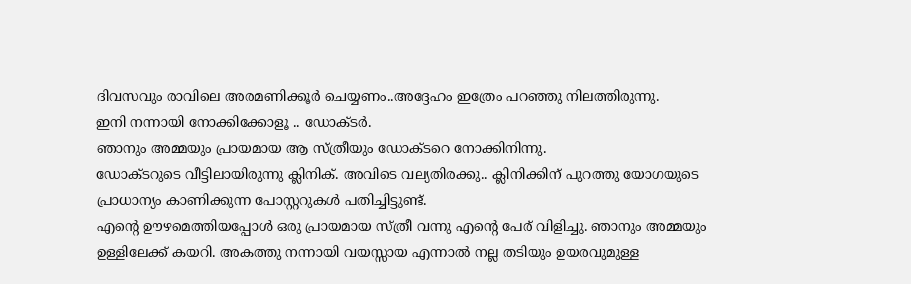ദിവസവും രാവിലെ അരമണിക്കൂർ ചെയ്യണം..അദ്ദേഹം ഇത്രേം പറഞ്ഞു നിലത്തിരുന്നു.
ഇനി നന്നായി നോക്കിക്കോളൂ .. ഡോക്ടർ.
ഞാനും അമ്മയും പ്രായമായ ആ സ്ത്രീയും ഡോക്ടറെ നോക്കിനിന്നു.
ഡോക്ടറുടെ വീട്ടിലായിരുന്നു ക്ലിനിക്. അവിടെ വല്യതിരക്കു.. ക്ലിനിക്കിന് പുറത്തു യോഗയുടെ പ്രാധാന്യം കാണിക്കുന്ന പോസ്റ്ററുകൾ പതിച്ചിട്ടുണ്ട്.
എന്റെ ഊഴമെത്തിയപ്പോൾ ഒരു പ്രായമായ സ്ത്രീ വന്നു എന്റെ പേര് വിളിച്ചു. ഞാനും അമ്മയും ഉള്ളിലേക്ക് കയറി. അകത്തു നന്നായി വയസ്സായ എന്നാൽ നല്ല തടിയും ഉയരവുമുള്ള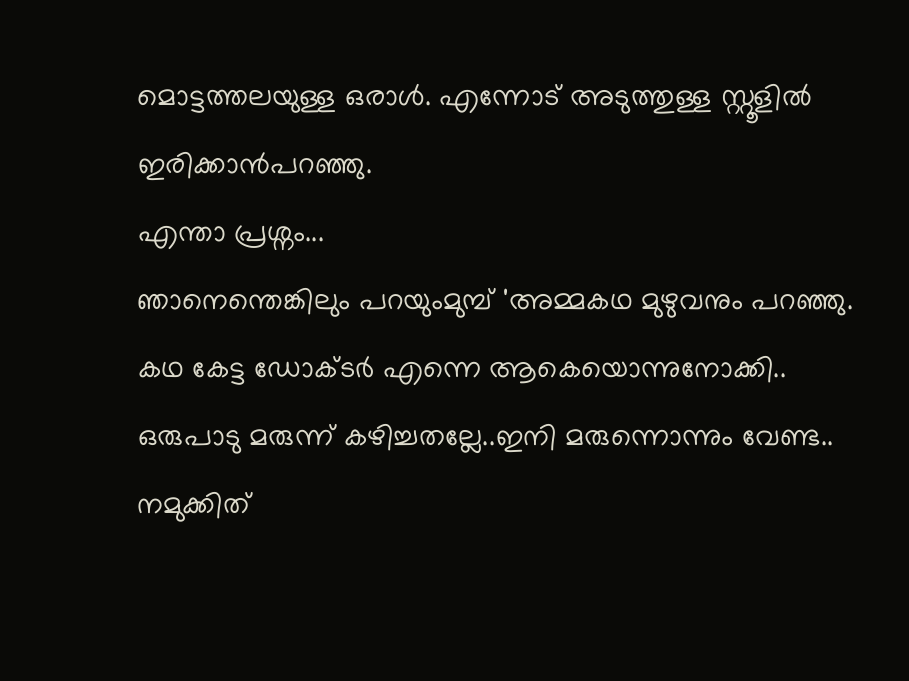മൊട്ടത്തലയുള്ള ഒരാൾ. എന്നോട് അടുത്തുള്ള സ്റ്റൂളിൽ ഇരിക്കാൻപറഞ്ഞു.
എന്താ പ്രശ്നം...
ഞാനെന്തെങ്കിലും പറയുംമുമ്പ് 'അമ്മകഥ മുഴുവനും പറഞ്ഞു.
കഥ കേട്ട ഡോക്ടർ എന്നെ ആകെയൊന്നുനോക്കി..
ഒരുപാടു മരുന്ന് കഴിച്ചതല്ലേ..ഇനി മരുന്നൊന്നും വേണ്ട.. നമുക്കിത്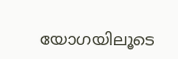യോഗയിലൂടെ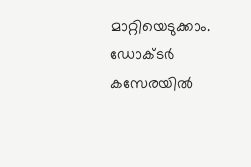മാറ്റിയെടുക്കാം. ഡോക്ടർ കസേരയിൽ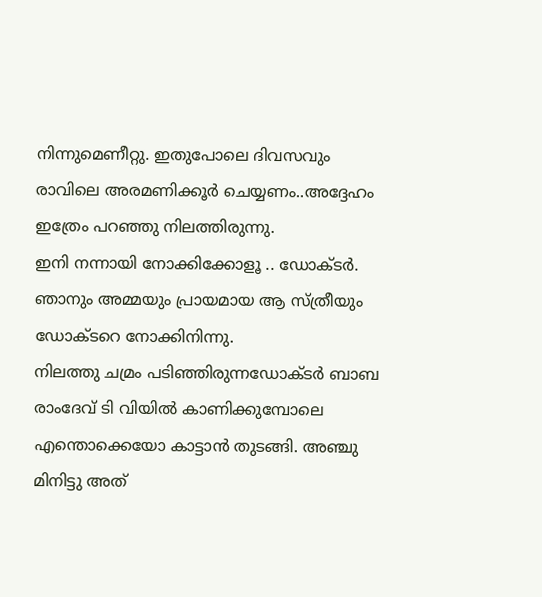നിന്നുമെണീറ്റു. ഇതുപോലെ ദിവസവും രാവിലെ അരമണിക്കൂർ ചെയ്യണം..അദ്ദേഹം ഇത്രേം പറഞ്ഞു നിലത്തിരുന്നു.
ഇനി നന്നായി നോക്കിക്കോളൂ .. ഡോക്ടർ.
ഞാനും അമ്മയും പ്രായമായ ആ സ്ത്രീയും ഡോക്ടറെ നോക്കിനിന്നു.
നിലത്തു ചമ്രം പടിഞ്ഞിരുന്നഡോക്ടർ ബാബ രാംദേവ് ടി വിയിൽ കാണിക്കുമ്പോലെ എന്തൊക്കെയോ കാട്ടാൻ തുടങ്ങി. അഞ്ചു മിനിട്ടു അത്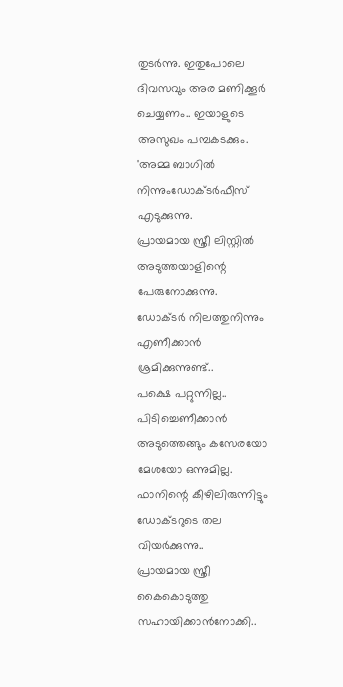തുടർന്നു. ഇതുപോലെ ദിവസവും അര മണിക്കൂർ ചെയ്യണം.. ഇയാളുടെ അസുഖം പമ്പകടക്കും.
'അമ്മ ബാഗിൽ നിന്നുംഡോക്ടർഫീസ് എടുക്കുന്നു.
പ്രായമായ സ്ത്രീ ലിസ്റ്റിൽ അടുത്തയാളിന്റെ പേരുനോക്കുന്നു.
ഡോക്ടർ നിലത്തുനിന്നും എണീക്കാൻ ശ്രമിക്കുന്നുണ്ട്..
പക്ഷെ പറ്റുന്നില്ല..
പിടിച്ചെണീക്കാൻ അടുത്തെങ്ങും കസേരയോ മേശയോ ഒന്നുമില്ല.
ഫാനിന്റെ കീഴിലിരുന്നിട്ടും ഡോക്ടറുടെ തല വിയർക്കുന്നു..
പ്രായമായ സ്ത്രീ കൈകൊടുത്തു സഹായിക്കാൻനോക്കി..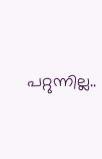പറ്റുന്നില്ല..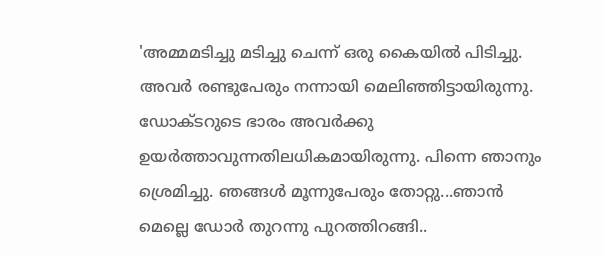'അമ്മമടിച്ചു മടിച്ചു ചെന്ന് ഒരു കൈയിൽ പിടിച്ചു. അവർ രണ്ടുപേരും നന്നായി മെലിഞ്ഞിട്ടായിരുന്നു. ഡോക്ടറുടെ ഭാരം അവർക്കു ഉയർത്താവുന്നതിലധികമായിരുന്നു. പിന്നെ ഞാനും ശ്രെമിച്ചു. ഞങ്ങൾ മൂന്നുപേരും തോറ്റു...ഞാൻ മെല്ലെ ഡോർ തുറന്നു പുറത്തിറങ്ങി..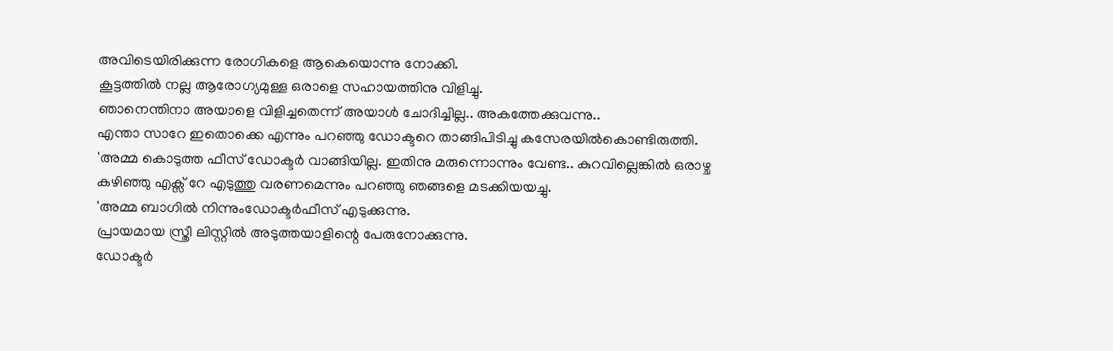അവിടെയിരിക്കുന്ന രോഗികളെ ആകെയൊന്നു നോക്കി.
കൂട്ടത്തിൽ നല്ല ആരോഗ്യമുള്ള ഒരാളെ സഹായത്തിനു വിളിച്ചു.
ഞാനെന്തിനാ അയാളെ വിളിച്ചതെന്ന് അയാൾ ചോദിച്ചില്ല.. അകത്തേക്കുവന്നു..
എന്താ സാറേ ഇതൊക്കെ എന്നും പറഞ്ഞു ഡോക്ടറെ താങ്ങിപിടിച്ചു കസേരയിൽകൊണ്ടിരുത്തി.
'അമ്മ കൊടുത്ത ഫീസ് ഡോക്ടർ വാങ്ങിയില്ല. ഇതിനു മരുന്നൊന്നും വേണ്ട.. കുറവില്ലെങ്കിൽ ഒരാഴ്ച കഴിഞ്ഞു എക്സ് റേ എടുത്തു വരണമെന്നും പറഞ്ഞു ഞങ്ങളെ മടക്കിയയച്ചു.
'അമ്മ ബാഗിൽ നിന്നുംഡോക്ടർഫീസ് എടുക്കുന്നു.
പ്രായമായ സ്ത്രീ ലിസ്റ്റിൽ അടുത്തയാളിന്റെ പേരുനോക്കുന്നു.
ഡോക്ടർ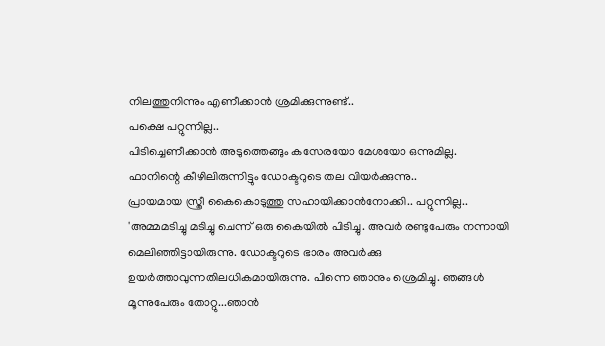നിലത്തുനിന്നും എണീക്കാൻ ശ്രമിക്കുന്നുണ്ട്..
പക്ഷെ പറ്റുന്നില്ല..
പിടിച്ചെണീക്കാൻ അടുത്തെങ്ങും കസേരയോ മേശയോ ഒന്നുമില്ല.
ഫാനിന്റെ കീഴിലിരുന്നിട്ടും ഡോക്ടറുടെ തല വിയർക്കുന്നു..
പ്രായമായ സ്ത്രീ കൈകൊടുത്തു സഹായിക്കാൻനോക്കി.. പറ്റുന്നില്ല.. 'അമ്മമടിച്ചു മടിച്ചു ചെന്ന് ഒരു കൈയിൽ പിടിച്ചു. അവർ രണ്ടുപേരും നന്നായി മെലിഞ്ഞിട്ടായിരുന്നു. ഡോക്ടറുടെ ഭാരം അവർക്കു ഉയർത്താവുന്നതിലധികമായിരുന്നു. പിന്നെ ഞാനും ശ്രെമിച്ചു. ഞങ്ങൾ മൂന്നുപേരും തോറ്റു...ഞാൻ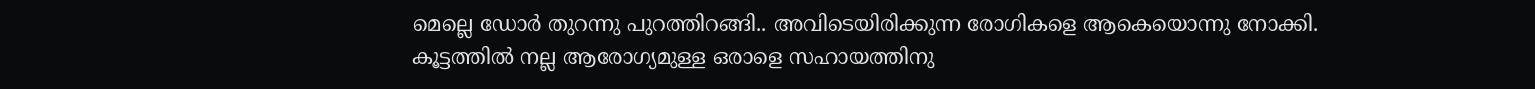മെല്ലെ ഡോർ തുറന്നു പുറത്തിറങ്ങി.. അവിടെയിരിക്കുന്ന രോഗികളെ ആകെയൊന്നു നോക്കി.
കൂട്ടത്തിൽ നല്ല ആരോഗ്യമുള്ള ഒരാളെ സഹായത്തിനു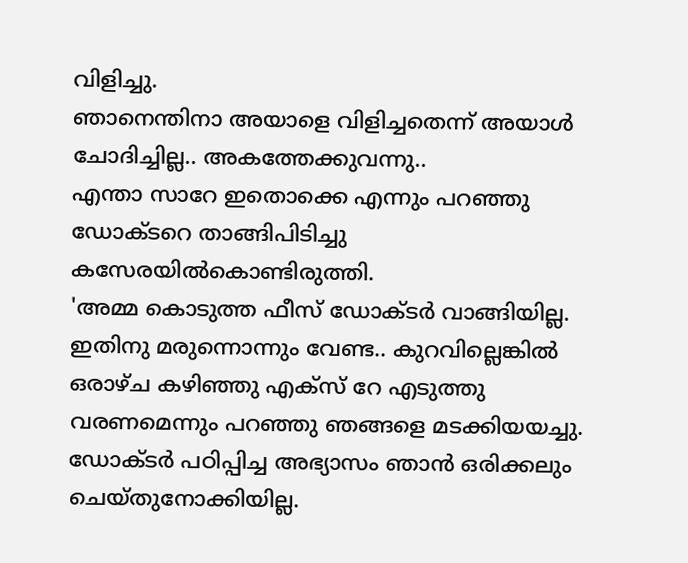വിളിച്ചു.
ഞാനെന്തിനാ അയാളെ വിളിച്ചതെന്ന് അയാൾ ചോദിച്ചില്ല.. അകത്തേക്കുവന്നു..
എന്താ സാറേ ഇതൊക്കെ എന്നും പറഞ്ഞു ഡോക്ടറെ താങ്ങിപിടിച്ചു കസേരയിൽകൊണ്ടിരുത്തി.
'അമ്മ കൊടുത്ത ഫീസ് ഡോക്ടർ വാങ്ങിയില്ല. ഇതിനു മരുന്നൊന്നും വേണ്ട.. കുറവില്ലെങ്കിൽ ഒരാഴ്ച കഴിഞ്ഞു എക്സ് റേ എടുത്തു വരണമെന്നും പറഞ്ഞു ഞങ്ങളെ മടക്കിയയച്ചു.
ഡോക്ടർ പഠിപ്പിച്ച അഭ്യാസം ഞാൻ ഒരിക്കലും ചെയ്തുനോക്കിയില്ല.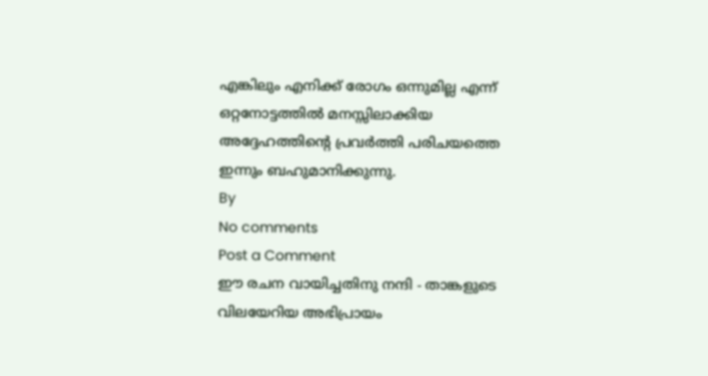എങ്കിലും എനിക്ക് രോഗം ഒന്നുമില്ല എന്ന് ഒറ്റനോട്ടത്തിൽ മനസ്സിലാക്കിയ അദ്ദേഹത്തിന്റെ പ്രവർത്തി പരിചയത്തെ ഇന്നും ബഹുമാനിക്കുന്നു.
By
No comments
Post a Comment
ഈ രചന വായിച്ചതിനു നന്ദി - താങ്കളുടെ വിലയേറിയ അഭിപ്രായം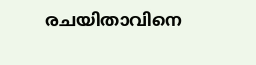രചയിതാവിനെ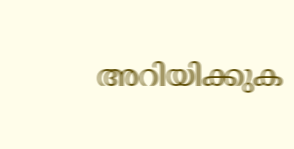അറിയിക്കുക